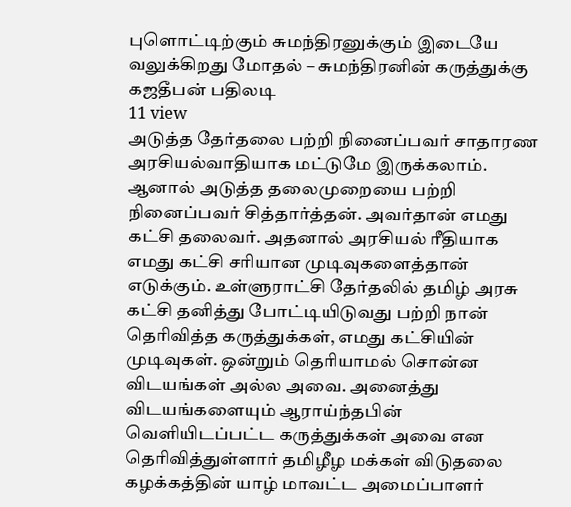புளொட்டிற்கும் சுமந்திரனுக்கும் இடையே வலுக்கிறது மோதல் – சுமந்திரனின் கருத்துக்கு கஜதீபன் பதிலடி
11 view
அடுத்த தேர்தலை பற்றி நினைப்பவர் சாதாரண அரசியல்வாதியாக மட்டுமே இருக்கலாம். ஆனால் அடுத்த தலைமுறையை பற்றி நினைப்பவர் சித்தார்த்தன். அவர்தான் எமது கட்சி தலைவர். அதனால் அரசியல் ரீதியாக எமது கட்சி சரியான முடிவுகளைத்தான் எடுக்கும். உள்ளுராட்சி தேர்தலில் தமிழ் அரசு கட்சி தனித்து போட்டியிடுவது பற்றி நான் தெரிவித்த கருத்துக்கள், எமது கட்சியின் முடிவுகள். ஒன்றும் தெரியாமல் சொன்ன விடயங்கள் அல்ல அவை. அனைத்து விடயங்களையும் ஆராய்ந்தபின் வெளியிடப்பட்ட கருத்துக்கள் அவை என தெரிவித்துள்ளார் தமிழீழ மக்கள் விடுதலை கழக்கத்தின் யாழ் மாவட்ட அமைப்பாளர்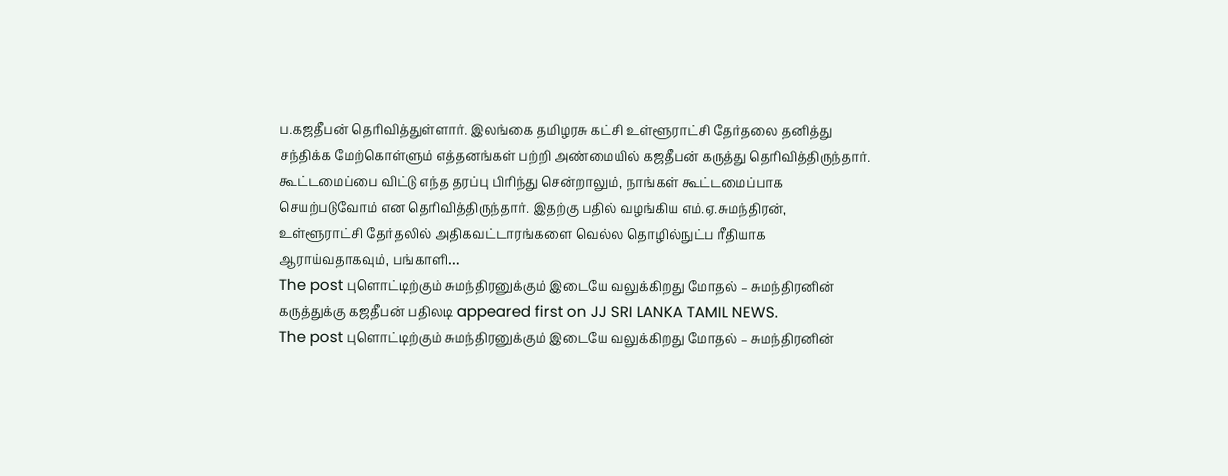ப.கஜதீபன் தெரிவித்துள்ளார். இலங்கை தமிழரசு கட்சி உள்ளூராட்சி தேர்தலை தனித்து சந்திக்க மேற்கொள்ளும் எத்தனங்கள் பற்றி அண்மையில் கஜதீபன் கருத்து தெரிவித்திருந்தார். கூட்டமைப்பை விட்டு எந்த தரப்பு பிரிந்து சென்றாலும், நாங்கள் கூட்டமைப்பாக செயற்படுவோம் என தெரிவித்திருந்தார். இதற்கு பதில் வழங்கிய எம்.ஏ.சுமந்திரன், உள்ளூராட்சி தேர்தலில் அதிகவட்டாரங்களை வெல்ல தொழில்நுட்ப ரீதியாக ஆராய்வதாகவும், பங்காளி…
The post புளொட்டிற்கும் சுமந்திரனுக்கும் இடையே வலுக்கிறது மோதல் – சுமந்திரனின் கருத்துக்கு கஜதீபன் பதிலடி appeared first on JJ SRI LANKA TAMIL NEWS.
The post புளொட்டிற்கும் சுமந்திரனுக்கும் இடையே வலுக்கிறது மோதல் – சுமந்திரனின்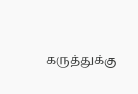கருத்துக்கு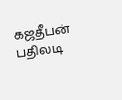கஜதீபன் பதிலடி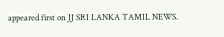appeared first on JJ SRI LANKA TAMIL NEWS.